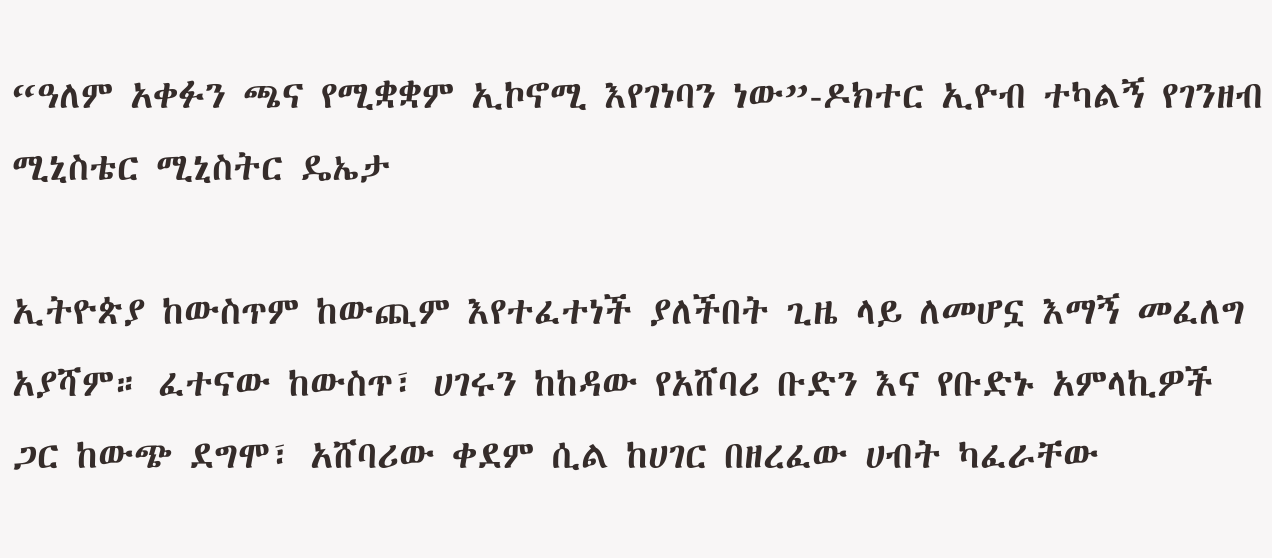“ዓለም አቀፉን ጫና የሚቋቋም ኢኮኖሚ እየገነባን ነው”-ዶክተር ኢዮብ ተካልኝ የገንዘብ ሚኒስቴር ሚኒስትር ዴኤታ

ኢትዮጵያ ከውስጥም ከውጪም እየተፈተነች ያለችበት ጊዜ ላይ ለመሆኗ እማኝ መፈለግ አያሻም። ፈተናው ከውስጥ፣ ሀገሩን ከከዳው የአሸባሪ ቡድን እና የቡድኑ አምላኪዎች ጋር ከውጭ ደግሞ፣ አሸባሪው ቀደም ሲል ከሀገር በዘረፈው ሀብት ካፈራቸው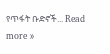የጥፋት ቡድኖች... Read more »